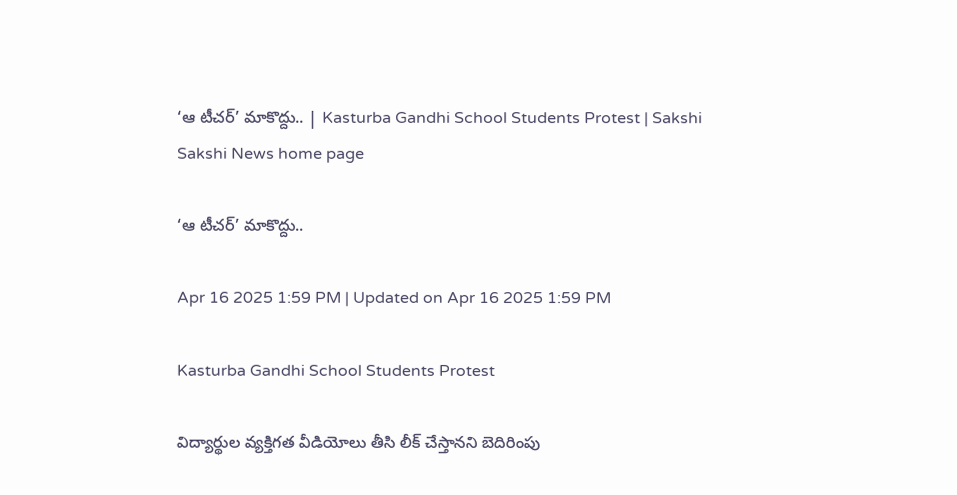‘ఆ టీచర్‌’ మాకొద్దు.. | Kasturba Gandhi School Students Protest | Sakshi
Sakshi News home page

‘ఆ టీచర్‌’ మాకొద్దు..

Apr 16 2025 1:59 PM | Updated on Apr 16 2025 1:59 PM

Kasturba Gandhi School Students Protest

విద్యార్థుల వ్యక్తిగత వీడియోలు తీసి లీక్‌ చేస్తానని బెదిరింపు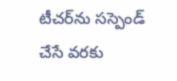టీచర్‌ను సస్పెండ్‌ చేసే వరకు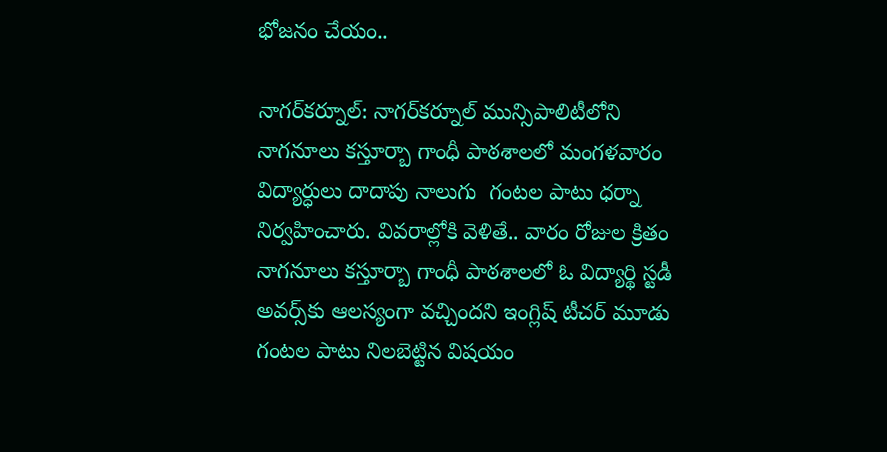భోజనం చేయం..

నాగర్‌కర్నూల్‌: నాగర్‌కర్నూల్‌ మున్సిపాలిటీలోని నాగనూలు కస్తూర్బా గాంధీ పాఠశాలలో మంగళవారం విద్యార్ధులు దాదాపు నాలుగు  గంటల పాటు ధర్నా నిర్వహించారు. వివరాల్లోకి వెళితే.. వారం రోజుల క్రితం నాగనూలు కస్తూర్బా గాంధీ పాఠశాలలో ఓ విద్యార్థి స్టడీ అవర్స్‌కు ఆలస్యంగా వచ్చిందని ఇంగ్లిష్‌ టీచర్‌ మూడు గంటల పాటు నిలబెట్టిన విషయం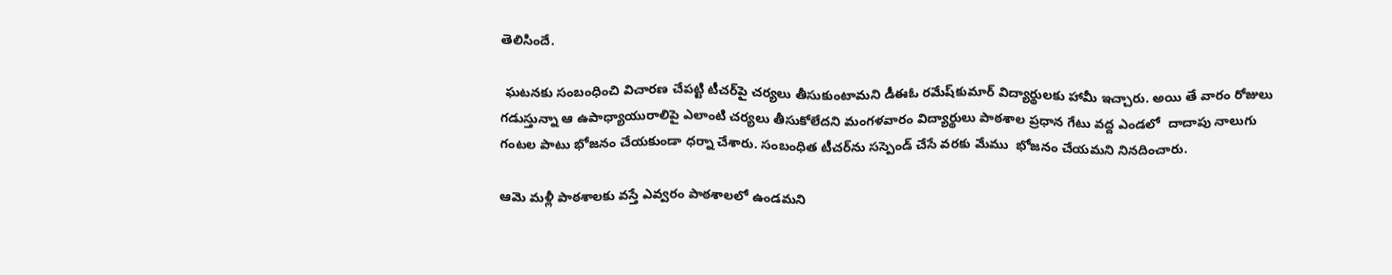తెలిసిందే.

 ఘటనకు సంబంధించి విచారణ చేపట్టి టీచర్‌పై చర్యలు తీసుకుంటామని డీఈఓ రమేష్‌కుమార్‌ విద్యార్థులకు హామీ ఇచ్చారు. అయి తే వారం రోజులు గడుస్తున్నా ఆ ఉపాధ్యాయురాలిపై ఎలాంటి చర్యలు తీసుకోలేదని మంగళవారం విద్యార్థులు పాఠశాల ప్రధాన గేటు వద్ద ఎండలో  దాదాపు నాలుగు గంటల పాటు భోజనం చేయకుండా ధర్నా చేశారు. సంబంధిత టీచర్‌ను సస్పెండ్‌ చేసే వరకు మేము  భోజనం చేయమని నినదించారు.

ఆమె మళ్లీ పాఠశాలకు వస్తే ఎవ్వరం పాఠశాలలో ఉండమని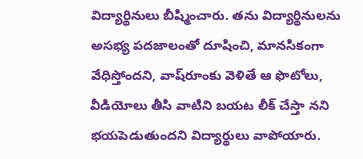విద్యార్థినులు బీష్మించారు. తను విద్యార్థినులను అసభ్య పదజాలంతో దూషించి, మానసికంగా వేధిస్తోందని, వాష్‌రూంకు వెళితే ఆ ఫొటోలు, వీడియోలు తీసి వాటిని బయట లీక్‌ చేస్తా నని భయపెడుతుందని విద్యార్థులు వాపోయారు.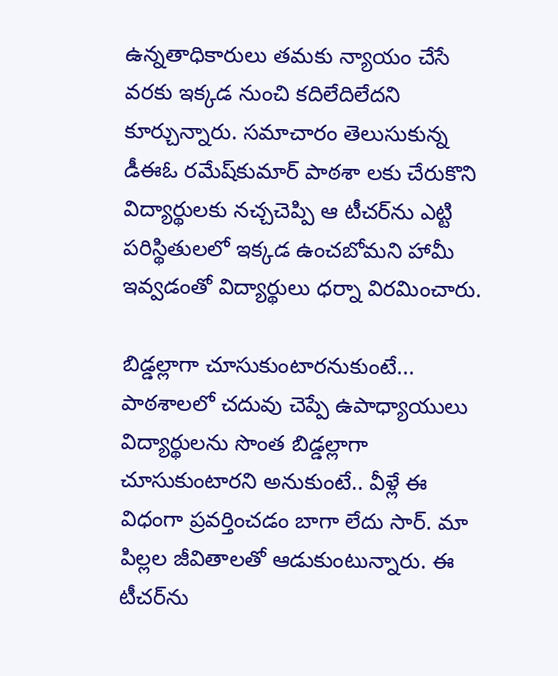ఉన్నతాధికారులు తమకు న్యాయం చేసే వరకు ఇక్కడ నుంచి కదిలేదిలేదని కూర్చున్నారు. సమాచారం తెలుసుకున్న డీఈఓ రమేష్‌కుమార్‌ పాఠశా లకు చేరుకొని విద్యార్థులకు నచ్చచెప్పి ఆ టీచర్‌ను ఎట్టి పరిస్థితులలో ఇక్కడ ఉంచబోమని హామీ ఇవ్వడంతో విద్యార్థులు ధర్నా విరమించారు.

బిడ్డల్లాగా చూసుకుంటారనుకుంటే...
పాఠశాలలో చదువు చెప్పే ఉపాధ్యాయులు విద్యార్థులను సొంత బిడ్డల్లాగా చూసుకుంటారని అనుకుంటే.. వీళ్లే ఈ విధంగా ప్రవర్తించడం బాగా లేదు సార్‌. మా పిల్లల జీవితాలతో ఆడుకుంటున్నారు. ఈ టీచర్‌ను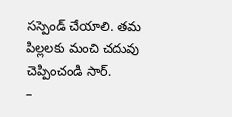సస్పెండ్‌ చేయాలి. తమ పిల్లలకు మంచి చదువు చెప్పించండి సార్‌.
–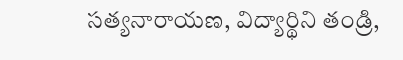సత్యనారాయణ, విద్యార్థిని తండ్రి,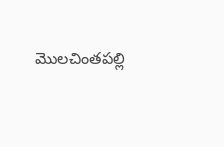మొలచింతపల్లి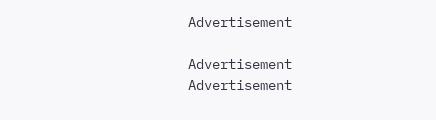Advertisement

Advertisement
Advertisement